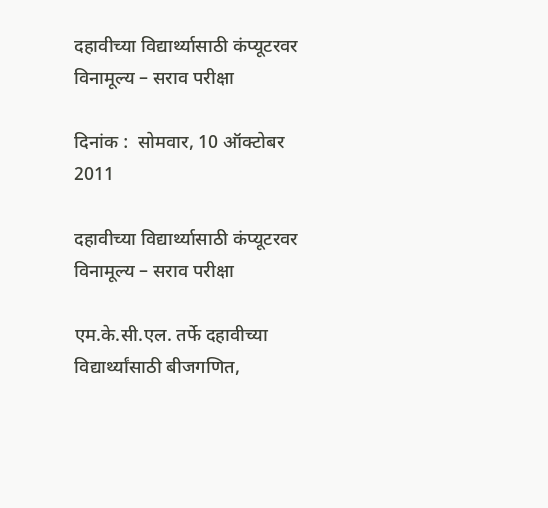दहावीच्या विद्यार्थ्यासाठी कंप्यूटरवर विनामूल्य – सराव परीक्षा

दिनांक :  सोमवार, 10 ऑक्टोबर 2011

दहावीच्या विद्यार्थ्यासाठी कंप्यूटरवर विनामूल्य – सराव परीक्षा

एम.के.सी.एल. तर्फे दहावीच्या विद्यार्थ्यांसाठी बीजगणित,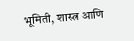भूमिती, शास्त्र आणि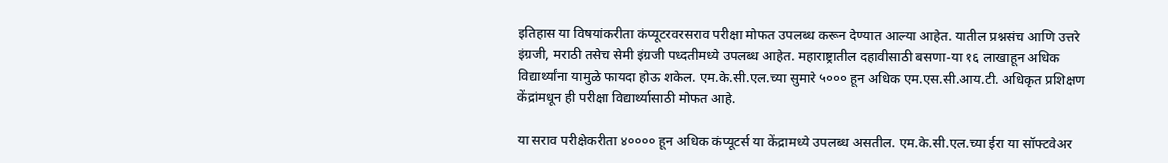इतिहास या विषयांकरीता कंप्यूटरवरसराव परीक्षा मोफत उपलब्ध करून देण्यात आल्या आहेत. यातील प्रश्नसंच आणि उत्तरे इंग्रजी, मराठी तसेच सेमी इंग्रजी पध्दतीमध्ये उपलब्ध आहेत. महाराष्ट्रातील दहावीसाठी बसणा-या १६ लाखाहून अधिक विद्यार्थ्यांना यामुळे फायदा होऊ शकेल. एम.के.सी.एल.च्या सुमारे ५००० हून अधिक एम.एस.सी.आय.टी. अधिकृत प्रशिक्षण केंद्रांमधून ही परीक्षा विद्यार्थ्यासाठी मोफत आहे.

या सराव परीक्षेकरीता ४०००० हून अधिक कंप्यूटर्स या केंद्रामध्ये उपलब्ध असतील. एम.के.सी.एल.च्या ईरा या सॉफ्टवेअर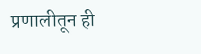प्रणालीतून ही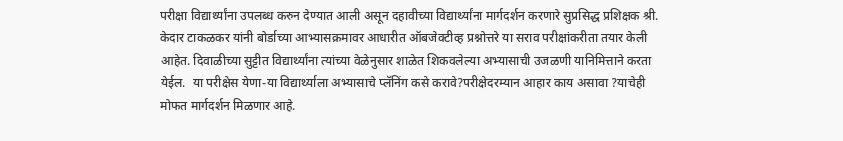परीक्षा विद्यार्थ्यांना उपलब्ध करुन देण्यात आली असून दहावीच्या विद्यार्थ्यांना मार्गदर्शन करणारे सुप्रसिद्ध प्रशिक्षक श्री. केदार टाकळकर यांनी बोर्डाच्या आभ्यासक्रमावर आधारीत ऑबजेक्टीव्ह प्रश्नोत्तरे या सराव परीक्षांकरीता तयार केली आहेत. दिवाळीच्या सुट्टीत विद्यार्थ्यांना त्यांच्या वेळेनुसार शाळेत शिकवलेल्या अभ्यासाची उजळणी यानिमित्ताने करता येईल.  या परीक्षेस येणा-या विद्यार्थ्याला अभ्यासाचे प्लॅनिंग कसे करावे?परीक्षेदरम्यान आहार काय असावा ?याचेही मोफत मार्गदर्शन मिळणार आहे.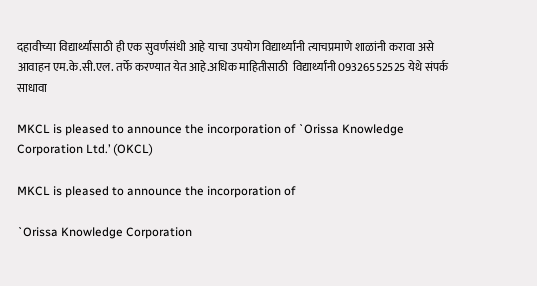दहावीच्या विद्यार्थ्यांसाठी ही एक सुवर्णसंधी आहे याचा उपयोग विद्यार्थ्यांनी त्याचप्रमाणे शाळांनी करावा असे आवाहन एम.के.सी.एल. तर्फे करण्यात येत आहे.अधिक माहितीसाठी  विद्यार्थ्यांनी 09326552525 येथे संपर्क साधावा

MKCL is pleased to announce the incorporation of `Orissa Knowledge Corporation Ltd.’ (OKCL)

MKCL is pleased to announce the incorporation of

`Orissa Knowledge Corporation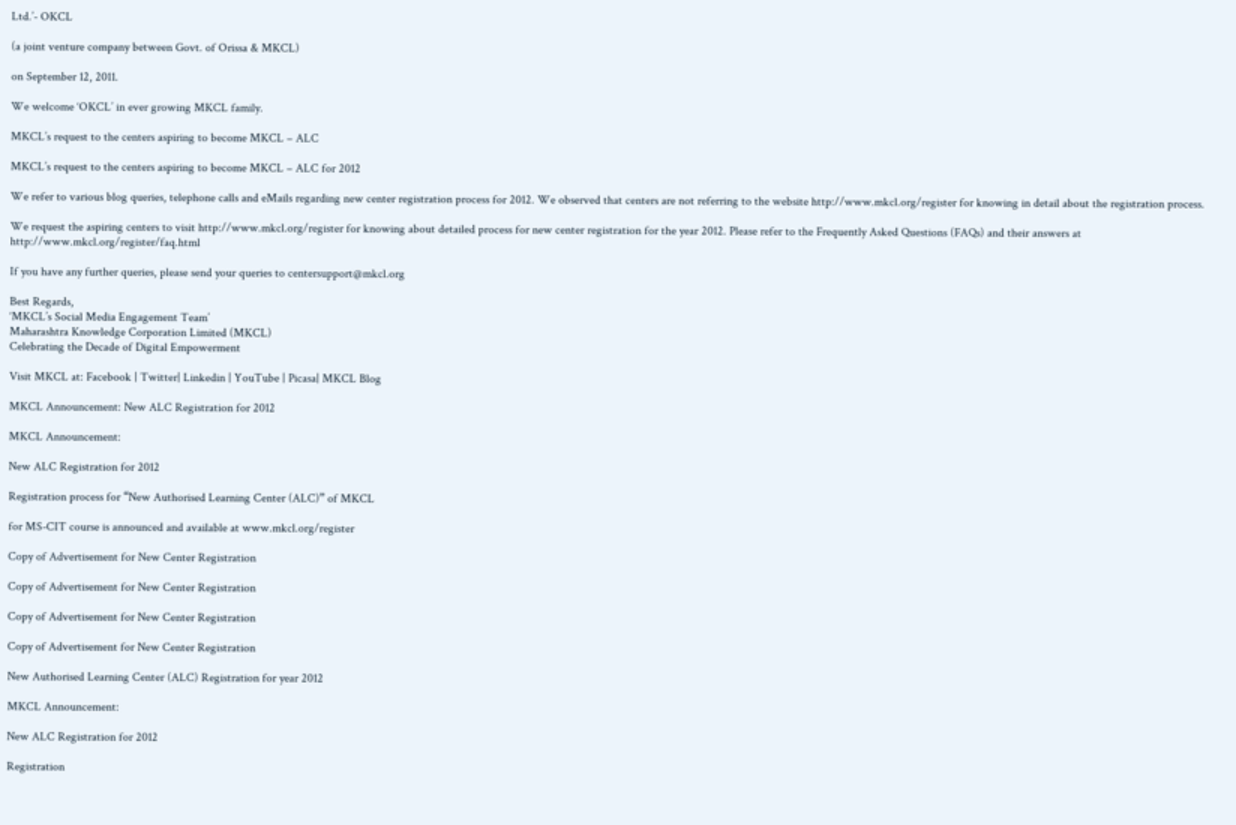Ltd.’- OKCL

(a joint venture company between Govt. of Orissa & MKCL)

on September 12, 2011.

We welcome ‘OKCL’ in ever growing MKCL family.

MKCL’s request to the centers aspiring to become MKCL – ALC

MKCL’s request to the centers aspiring to become MKCL – ALC for 2012

We refer to various blog queries, telephone calls and eMails regarding new center registration process for 2012. We observed that centers are not referring to the website http://www.mkcl.org/register for knowing in detail about the registration process.

We request the aspiring centers to visit http://www.mkcl.org/register for knowing about detailed process for new center registration for the year 2012. Please refer to the Frequently Asked Questions (FAQs) and their answers at http://www.mkcl.org/register/faq.html

If you have any further queries, please send your queries to centersupport@mkcl.org

Best Regards,
‘MKCL’s Social Media Engagement Team’
Maharashtra Knowledge Corporation Limited (MKCL)
Celebrating the Decade of Digital Empowerment

Visit MKCL at: Facebook | Twitter| Linkedin | YouTube | Picasa| MKCL Blog

MKCL Announcement: New ALC Registration for 2012

MKCL Announcement:

New ALC Registration for 2012

Registration process for “New Authorised Learning Center (ALC)” of MKCL

for MS-CIT course is announced and available at www.mkcl.org/register

Copy of Advertisement for New Center Registration

Copy of Advertisement for New Center Registration

Copy of Advertisement for New Center Registration

Copy of Advertisement for New Center Registration

New Authorised Learning Center (ALC) Registration for year 2012

MKCL Announcement:

New ALC Registration for 2012

Registration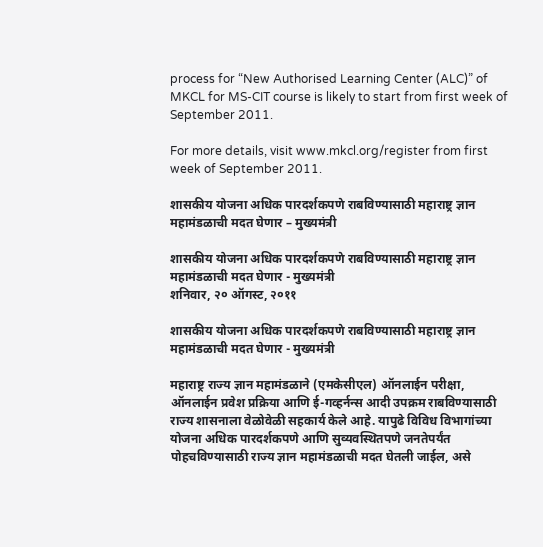process for “New Authorised Learning Center (ALC)” of MKCL for MS-CIT course is likely to start from first week of September 2011.

For more details, visit www.mkcl.org/register from first week of September 2011.

शासकीय योजना अधिक पारदर्शकपणे राबविण्यासाठी महाराष्ट्र ज्ञान महामंडळाची मदत घेणार – मुख्यमंत्री

शासकीय योजना अधिक पारदर्शकपणे राबविण्यासाठी महाराष्ट्र ज्ञान महामंडळाची मदत घेणार - मुख्यमंत्री
शनिवार, २० ऑगस्ट, २०११

शासकीय योजना अधिक पारदर्शकपणे राबविण्यासाठी महाराष्ट्र ज्ञान महामंडळाची मदत घेणार - मुख्यमंत्री

महाराष्ट्र राज्य ज्ञान महामंडळाने (एमकेसीएल) ऑनलाईन परीक्षा, ऑनलाईन प्रवेश प्रक्रिया आणि ई-गव्हर्नन्स आदी उपक्रम राबविण्यासाठी राज्य शासनाला वेळोवेळी सहकार्य केले आहे. यापुढे विविध विभागांच्या योजना अधिक पारदर्शकपणे आणि सुव्यवस्थितपणे जनतेपर्यंत पोहचविण्यासाठी राज्य ज्ञान महामंडळाची मदत घेतली जाईल, असे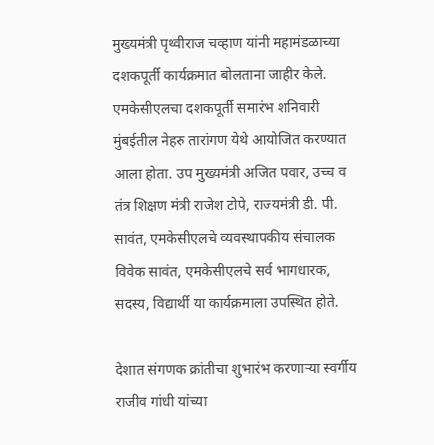मुख्यमंत्री पृथ्वीराज चव्हाण यांनी महामंडळाच्या दशकपूर्ती कार्यक्रमात बोलताना जाहीर केले.
एमकेसीएलचा दशकपूर्ती समारंभ शनिवारी मुंबईतील नेहरु तारांगण येथे आयोजित करण्यात आला होता. उप मुख्यमंत्री अजित पवार, उच्च व तंत्र शिक्षण मंत्री राजेश टोपे, राज्यमंत्री डी. पी. सावंत, एमकेसीएलचे व्यवस्थापकीय संचालक विवेक सावंत, एमकेसीएलचे सर्व भागधारक, सदस्य, विद्यार्थी या कार्यक्रमाला उपस्थित होते.

देशात संगणक क्रांतीचा शुभारंभ करणाऱ्या स्वर्गीय राजीव गांधी यांच्या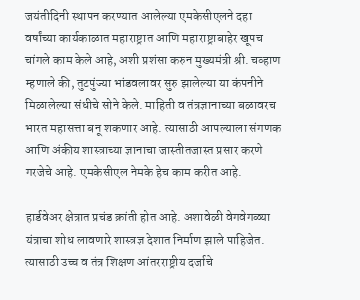जयंतीदिनी स्थापन करण्यात आलेल्या एमकेसीएलने दहा वर्षांच्या कार्यकाळात महाराष्ट्रात आणि महाराष्ट्राबाहेर खूपच चांगले काम केले आहे, अशी प्रशंसा करुन मुख्यमंत्री श्री. चव्हाण म्हणाले की, तुटपुंज्या भांडवलावर सुरु झालेल्या या कंपनीने मिळालेल्या संधीचे सोने केले. माहिती व तंत्रज्ञानाच्या बळावरच भारत महासत्ता बनू शकणार आहे. त्यासाठी आपल्याला संगणक आणि अंकीय शास्त्राच्या ज्ञानाचा जास्तीतजास्त प्रसार करणे गरजेचे आहे. एमकेसीएल नेमके हेच काम करीत आहे.

हार्डवेअर क्षेत्रात प्रचंड क्रांती होत आहे. अशावेळी वेगवेगळ्या यंत्राचा शोध लावणारे शास्त्रज्ञ देशात निर्माण झाले पाहिजेत. त्यासाठी उच्च व तंत्र शिक्षण आंतरराष्ट्रीय दर्जाचे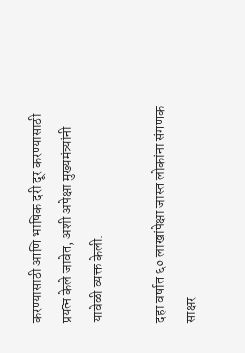करण्यासाठी आणि भाषिक दरी दूर करण्यासाठी प्रयत्न केले जावेत, अशी अपेक्षा मुख्यमंत्र्यांनी यावेळी व्यक्त केली.

दहा वर्षात ६० लाखांपेक्षा जास्त लोकांना संगणक साक्षर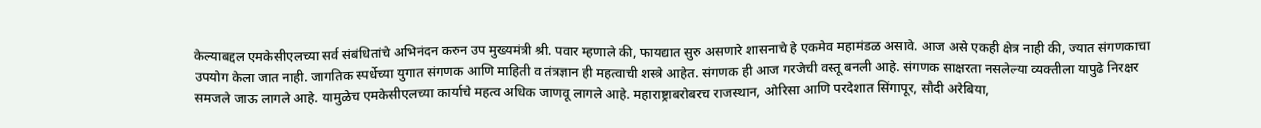केल्याबद्दल एमकेसीएलच्या सर्व संबंधितांचे अभिनंदन करुन उप मुख्यमंत्री श्री. पवार म्हणाले की, फायद्यात सुरु असणारे शासनाचे हे एकमेव महामंडळ असावे. आज असे एकही क्षेत्र नाही की, ज्यात संगणकाचा उपयोग केला जात नाही. जागतिक स्पर्धेच्या युगात संगणक आणि माहिती व तंत्रज्ञान ही महत्वाची शस्त्रे आहेत. संगणक ही आज गरजेची वस्तू बनली आहे. संगणक साक्षरता नसलेल्या व्यक्तीला यापुढे निरक्षर समजले जाऊ लागले आहे. यामुळेच एमकेसीएलच्या कार्याचे महत्व अधिक जाणवू लागले आहे. महाराष्ट्राबरोबरच राजस्थान, ओरिसा आणि परदेशात सिंगापूर, सौदी अरेबिया,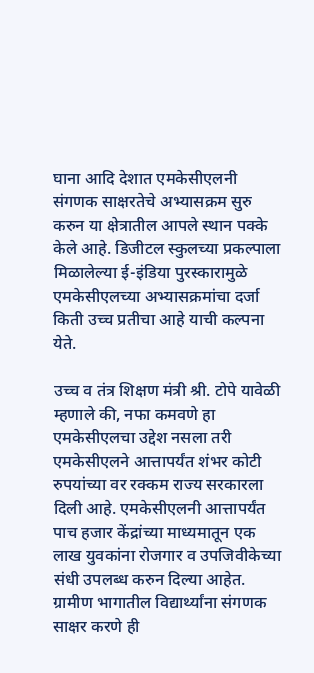घाना आदि देशात एमकेसीएलनी संगणक साक्षरतेचे अभ्यासक्रम सुरु करुन या क्षेत्रातील आपले स्थान पक्के केले आहे. डिजीटल स्कुलच्या प्रकल्पाला मिळालेल्या ई-इंडिया पुरस्कारामुळे एमकेसीएलच्या अभ्यासक्रमांचा दर्जा किती उच्च प्रतीचा आहे याची कल्पना येते.

उच्च व तंत्र शिक्षण मंत्री श्री. टोपे यावेळी म्हणाले की, नफा कमवणे हा एमकेसीएलचा उद्देश नसला तरी एमकेसीएलने आत्तापर्यंत शंभर कोटी रुपयांच्या वर रक्कम राज्य सरकारला दिली आहे. एमकेसीएलनी आत्तापर्यंत पाच हजार केंद्रांच्या माध्यमातून एक लाख युवकांना रोजगार व उपजिवीकेच्या संधी उपलब्ध करुन दिल्या आहेत. ग्रामीण भागातील विद्यार्थ्यांना संगणक साक्षर करणे ही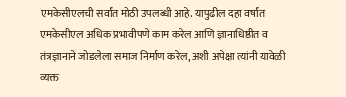एमकेसीएलची सर्वांत मोठी उपलब्धी आहे. यापुढील दहा वर्षांत एमकेसीएल अधिक प्रभावीपणे काम करेल आणि ज्ञानाधिष्ठीत व तंत्रज्ञानाने जोडलेला समाज निर्माण करेल, अशी अपेक्षा त्यांनी यावेळी व्यक्त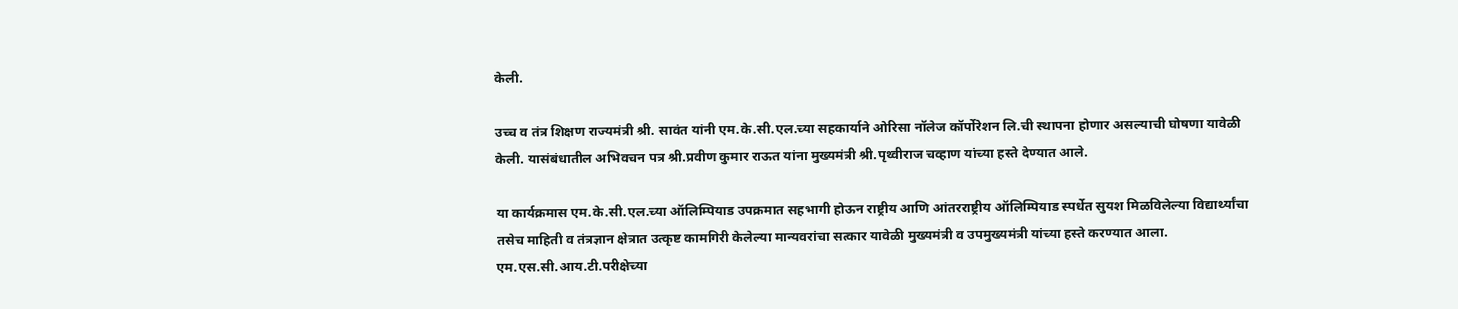केली.

उच्च व तंत्र शिक्षण राज्यमंत्री श्री. सावंत यांनी एम.के.सी.एल.च्या सहकार्याने ओरिसा नॉलेज कॉर्पोरेशन लि.ची स्थापना होणार असल्याची घोषणा यावेळी केली. यासंबंधातील अभिवचन पत्र श्री.प्रवीण कुमार राऊत यांना मुख्यमंत्री श्री.पृथ्वीराज चव्हाण यांच्या हस्ते देण्यात आले.

या कार्यक्रमास एम.के.सी.एल.च्या ऑलिम्पियाड उपक्रमात सहभागी होऊन राष्ट्रीय आणि आंतरराष्ट्रीय ऑलिम्पियाड स्पर्धेत सुयश मिळविलेल्या विद्यार्थ्यांचा तसेच माहिती व तंत्रज्ञान क्षेत्रात उत्कृष्ट कामगिरी केलेल्या मान्यवरांचा सत्कार यावेळी मुख्यमंत्री व उपमुख्यमंत्री यांच्या हस्ते करण्यात आला. एम.एस.सी.आय.टी.परीक्षेच्या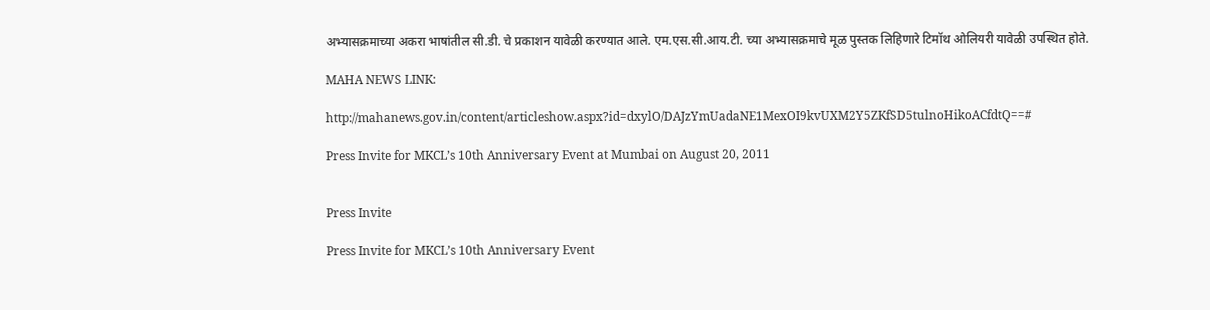अभ्यासक्रमाच्या अकरा भाषांतील सी.डी. चे प्रकाशन यावेळी करण्यात आले. एम.एस.सी.आय.टी. च्या अभ्यासक्रमाचे मूळ पुस्तक लिहिणारे टिमॉथ ओलियरी यावेळी उपस्थित होते.

MAHA NEWS LINK:

http://mahanews.gov.in/content/articleshow.aspx?id=dxylO/DAJzYmUadaNE1MexOI9kvUXM2Y5ZKfSD5tulnoHikoACfdtQ==#

Press Invite for MKCL’s 10th Anniversary Event at Mumbai on August 20, 2011


Press Invite

Press Invite for MKCL’s 10th Anniversary Event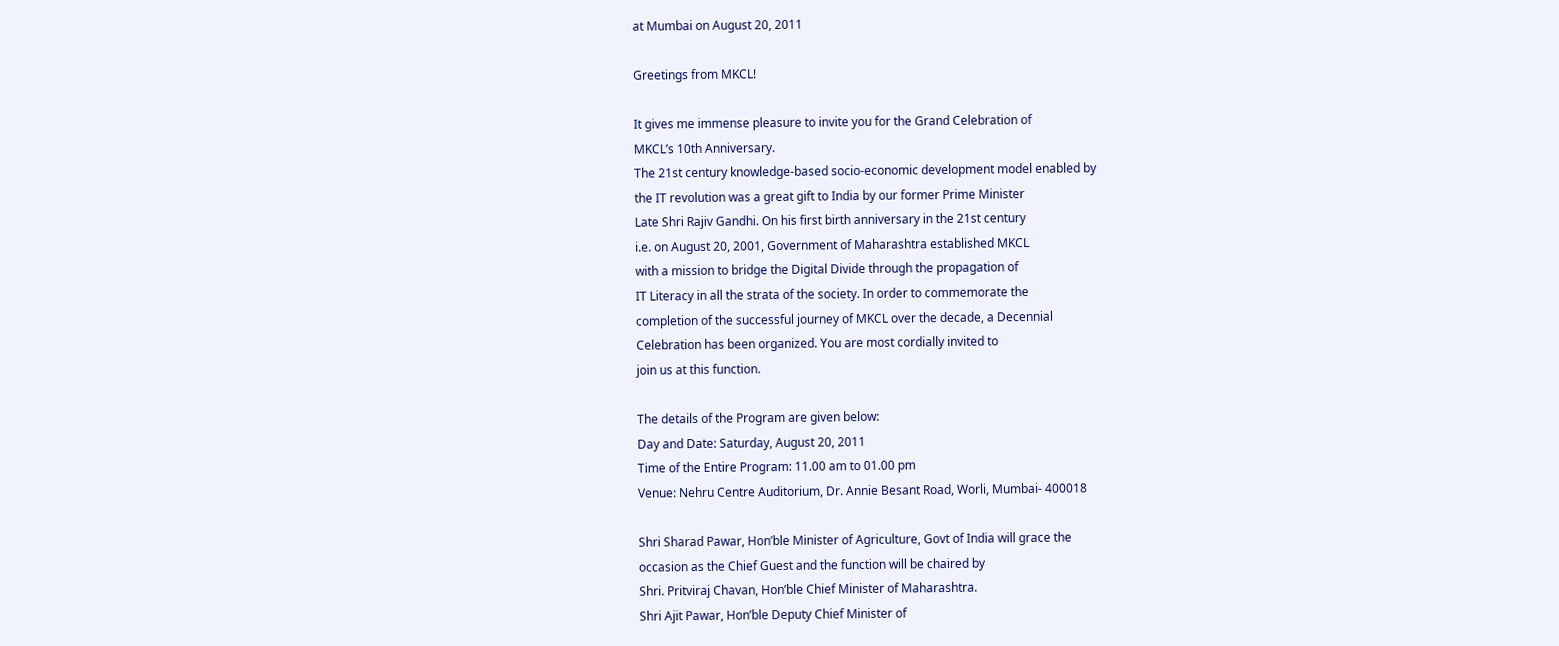at Mumbai on August 20, 2011

Greetings from MKCL!

It gives me immense pleasure to invite you for the Grand Celebration of
MKCL’s 10th Anniversary.
The 21st century knowledge-based socio-economic development model enabled by
the IT revolution was a great gift to India by our former Prime Minister
Late Shri Rajiv Gandhi. On his first birth anniversary in the 21st century
i.e. on August 20, 2001, Government of Maharashtra established MKCL
with a mission to bridge the Digital Divide through the propagation of
IT Literacy in all the strata of the society. In order to commemorate the
completion of the successful journey of MKCL over the decade, a Decennial
Celebration has been organized. You are most cordially invited to
join us at this function.

The details of the Program are given below:
Day and Date: Saturday, August 20, 2011
Time of the Entire Program: 11.00 am to 01.00 pm
Venue: Nehru Centre Auditorium, Dr. Annie Besant Road, Worli, Mumbai- 400018

Shri Sharad Pawar, Hon’ble Minister of Agriculture, Govt of India will grace the
occasion as the Chief Guest and the function will be chaired by
Shri. Pritviraj Chavan, Hon’ble Chief Minister of Maharashtra.
Shri Ajit Pawar, Hon’ble Deputy Chief Minister of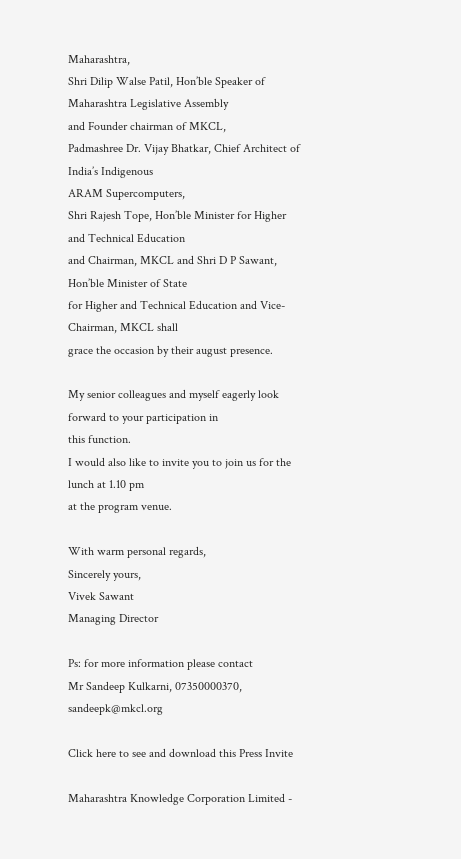Maharashtra,
Shri Dilip Walse Patil, Hon’ble Speaker of Maharashtra Legislative Assembly
and Founder chairman of MKCL,
Padmashree Dr. Vijay Bhatkar, Chief Architect of India’s Indigenous
ARAM Supercomputers,
Shri Rajesh Tope, Hon’ble Minister for Higher and Technical Education
and Chairman, MKCL and Shri D P Sawant, Hon’ble Minister of State
for Higher and Technical Education and Vice- Chairman, MKCL shall
grace the occasion by their august presence.

My senior colleagues and myself eagerly look forward to your participation in
this function.
I would also like to invite you to join us for the lunch at 1.10 pm
at the program venue.

With warm personal regards,
Sincerely yours,
Vivek Sawant
Managing Director

Ps: for more information please contact
Mr Sandeep Kulkarni, 07350000370, sandeepk@mkcl.org

Click here to see and download this Press Invite

Maharashtra Knowledge Corporation Limited -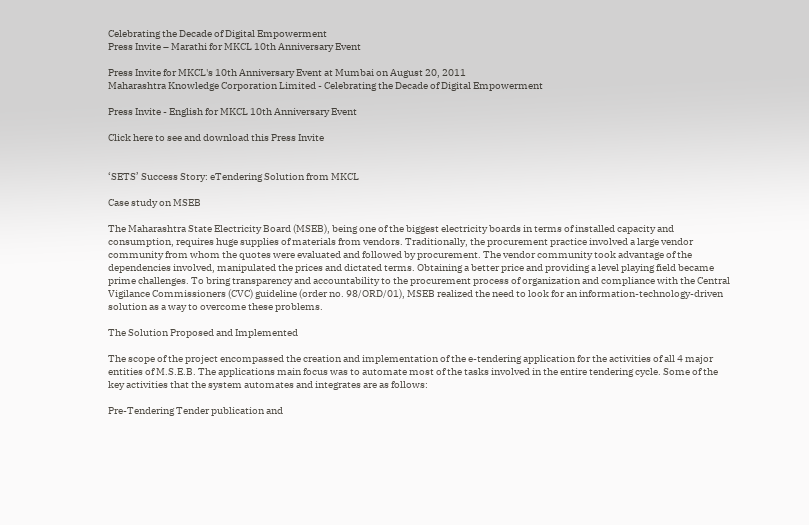Celebrating the Decade of Digital Empowerment
Press Invite – Marathi for MKCL 10th Anniversary Event

Press Invite for MKCL's 10th Anniversary Event at Mumbai on August 20, 2011
Maharashtra Knowledge Corporation Limited - Celebrating the Decade of Digital Empowerment

Press Invite - English for MKCL 10th Anniversary Event

Click here to see and download this Press Invite


‘SETS’ Success Story: eTendering Solution from MKCL

Case study on MSEB

The Maharashtra State Electricity Board (MSEB), being one of the biggest electricity boards in terms of installed capacity and consumption, requires huge supplies of materials from vendors. Traditionally, the procurement practice involved a large vendor community from whom the quotes were evaluated and followed by procurement. The vendor community took advantage of the dependencies involved, manipulated the prices and dictated terms. Obtaining a better price and providing a level playing field became prime challenges. To bring transparency and accountability to the procurement process of organization and compliance with the Central Vigilance Commissioners (CVC) guideline (order no. 98/ORD/01), MSEB realized the need to look for an information-technology-driven solution as a way to overcome these problems.

The Solution Proposed and Implemented

The scope of the project encompassed the creation and implementation of the e-tendering application for the activities of all 4 major entities of M.S.E.B. The applications main focus was to automate most of the tasks involved in the entire tendering cycle. Some of the key activities that the system automates and integrates are as follows:

Pre-Tendering Tender publication and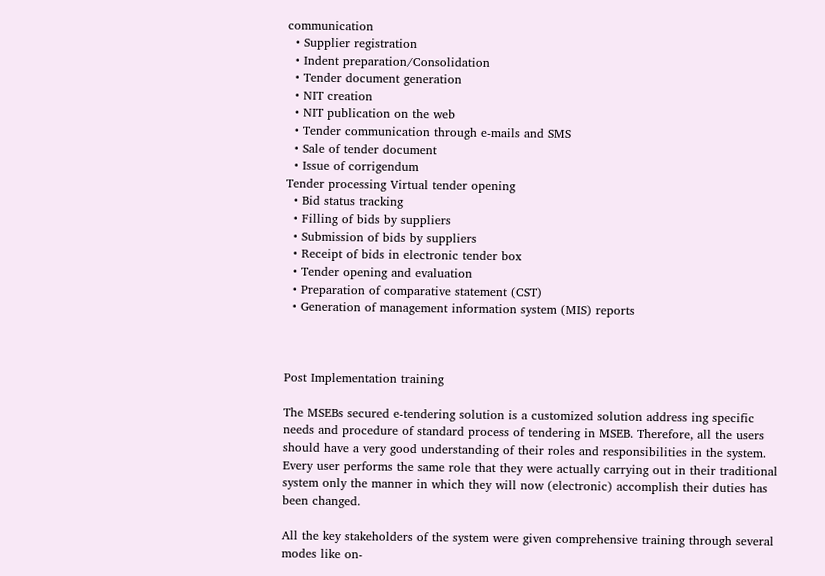communication
  • Supplier registration
  • Indent preparation/Consolidation
  • Tender document generation
  • NIT creation
  • NIT publication on the web
  • Tender communication through e-mails and SMS
  • Sale of tender document
  • Issue of corrigendum
Tender processing Virtual tender opening
  • Bid status tracking
  • Filling of bids by suppliers
  • Submission of bids by suppliers
  • Receipt of bids in electronic tender box
  • Tender opening and evaluation
  • Preparation of comparative statement (CST)
  • Generation of management information system (MIS) reports



Post Implementation training

The MSEBs secured e-tendering solution is a customized solution address ing specific needs and procedure of standard process of tendering in MSEB. Therefore, all the users should have a very good understanding of their roles and responsibilities in the system. Every user performs the same role that they were actually carrying out in their traditional system only the manner in which they will now (electronic) accomplish their duties has been changed.

All the key stakeholders of the system were given comprehensive training through several modes like on-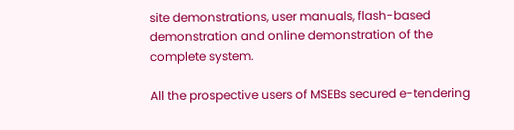site demonstrations, user manuals, flash-based demonstration and online demonstration of the complete system.

All the prospective users of MSEBs secured e-tendering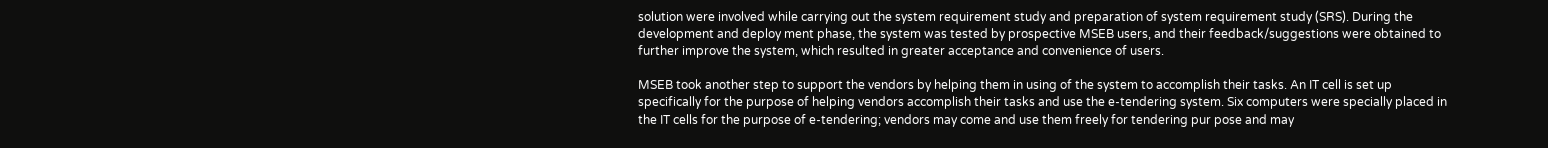solution were involved while carrying out the system requirement study and preparation of system requirement study (SRS). During the development and deploy ment phase, the system was tested by prospective MSEB users, and their feedback/suggestions were obtained to further improve the system, which resulted in greater acceptance and convenience of users.

MSEB took another step to support the vendors by helping them in using of the system to accomplish their tasks. An IT cell is set up specifically for the purpose of helping vendors accomplish their tasks and use the e-tendering system. Six computers were specially placed in the IT cells for the purpose of e-tendering; vendors may come and use them freely for tendering pur pose and may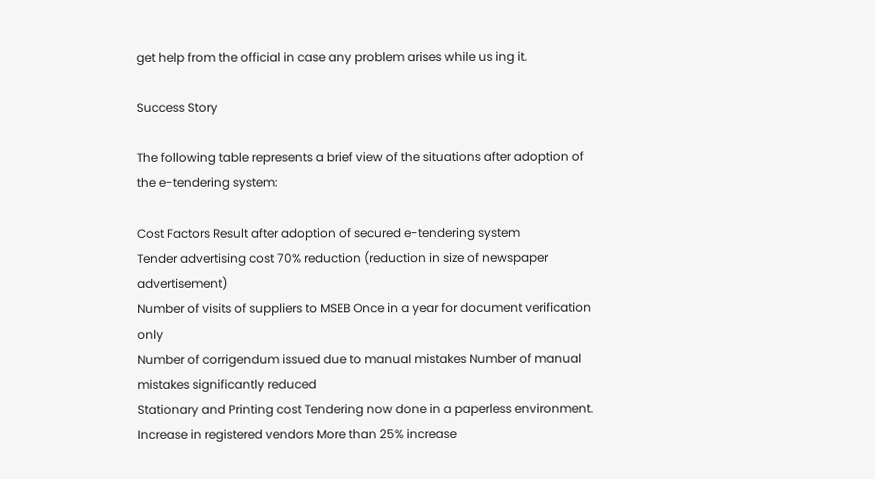get help from the official in case any problem arises while us ing it.

Success Story

The following table represents a brief view of the situations after adoption of the e-tendering system:

Cost Factors Result after adoption of secured e-tendering system
Tender advertising cost 70% reduction (reduction in size of newspaper advertisement)
Number of visits of suppliers to MSEB Once in a year for document verification only
Number of corrigendum issued due to manual mistakes Number of manual mistakes significantly reduced
Stationary and Printing cost Tendering now done in a paperless environment.
Increase in registered vendors More than 25% increase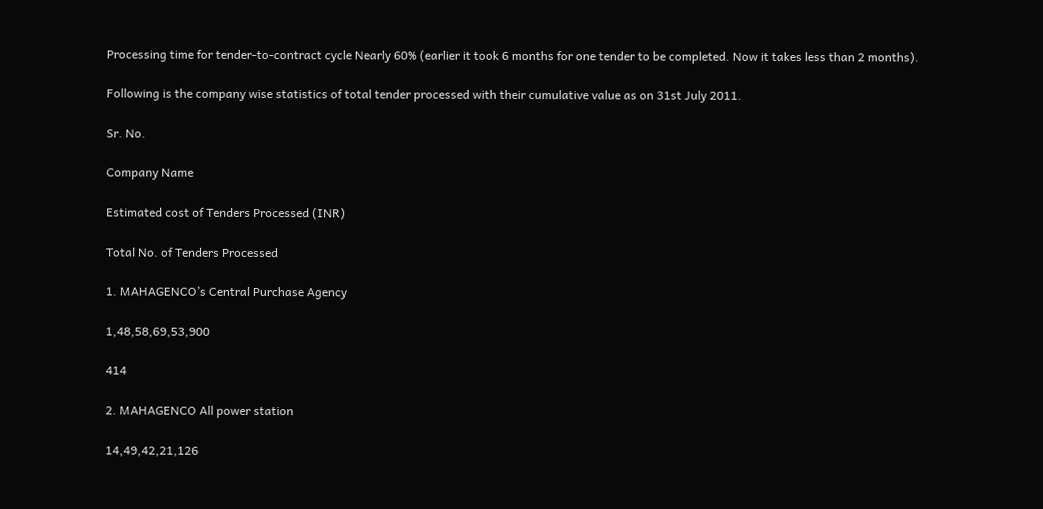Processing time for tender-to-contract cycle Nearly 60% (earlier it took 6 months for one tender to be completed. Now it takes less than 2 months).

Following is the company wise statistics of total tender processed with their cumulative value as on 31st July 2011.

Sr. No.

Company Name

Estimated cost of Tenders Processed (INR)

Total No. of Tenders Processed

1. MAHAGENCO’s Central Purchase Agency

1,48,58,69,53,900

414

2. MAHAGENCO All power station

14,49,42,21,126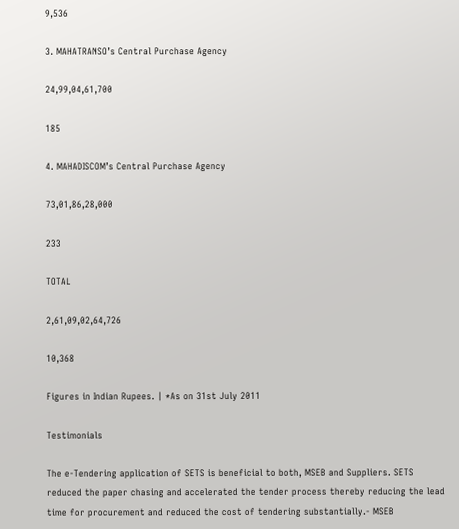9,536

3. MAHATRANSO’s Central Purchase Agency

24,99,04,61,700

185

4. MAHADISCOM’s Central Purchase Agency

73,01,86,28,000

233

TOTAL

2,61,09,02,64,726

10,368

Figures in Indian Rupees. | *As on 31st July 2011

Testimonials

The e-Tendering application of SETS is beneficial to both, MSEB and Suppliers. SETS reduced the paper chasing and accelerated the tender process thereby reducing the lead time for procurement and reduced the cost of tendering substantially.- MSEB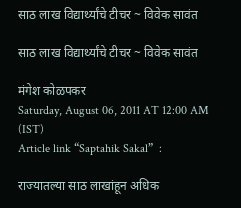साठ लाख विद्यार्थ्यांचे टीचर ~ विवेक सावंत

साठ लाख विद्यार्थ्यांचे टीचर ~ विवेक सावंत

मंगेश कोळपकर
Saturday, August 06, 2011 AT 12:00 AM (IST)
Article link “Saptahik Sakal”  :

राज्यातल्या साठ लाखांहून अधिक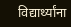विद्यार्थ्यांना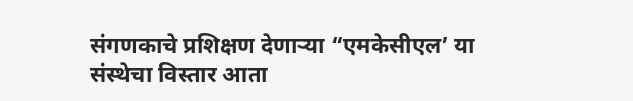संगणकाचे प्रशिक्षण देणाऱ्या “एमकेसीएल’ या संस्थेचा विस्तार आता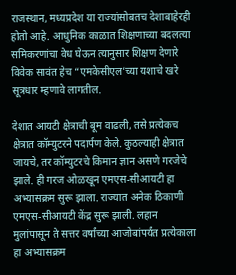राजस्थान, मध्यप्रदेश या राज्यांसोबतच देशाबाहेरही होतो आहे. आधुनिक काळात शिक्षणाच्या बदलत्या समिकरणांचा वेध घेऊन त्यानुसार शिक्षण देणारे विवेक सावंत हेच “एमकेसीएल’च्या यशाचे खरे सूत्रधार म्हणावे लागतील.

देशात आयटी क्षेत्राची बूम वाढली, तसे प्रत्येकच क्षेत्रात कॉम्युटरने पदार्पण केले. कुठल्याही क्षेत्रात जायचे, तर कॉम्युटरचे किमान ज्ञान असणे गरजेचे झाले. ही गरज ओळखून एमएस-सीआयटी हा अभ्यासक्रम सुरू झाला. राज्यात अनेक ठिकाणी एमएस-सीआयटी केंद्र सुरू झाली. लहान मुलांपासून ते सत्तर वर्षांच्या आजोबांपर्यंत प्रत्येकाला हा अभ्यासक्रम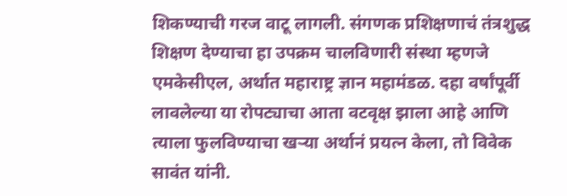शिकण्याची गरज वाटू लागली. संगणक प्रशिक्षणाचं तंत्रशुद्ध शिक्षण देण्याचा हा उपक्रम चालविणारी संस्था म्हणजे एमकेसीएल, अर्थात महाराष्ट्र ज्ञान महामंडळ. दहा वर्षांपूर्वी लावलेल्या या रोपट्याचा आता वटवृक्ष झाला आहे आणि त्याला फुलविण्याचा खऱ्या अर्थानं प्रयत्न केला, तो विवेक सावंत यांनी.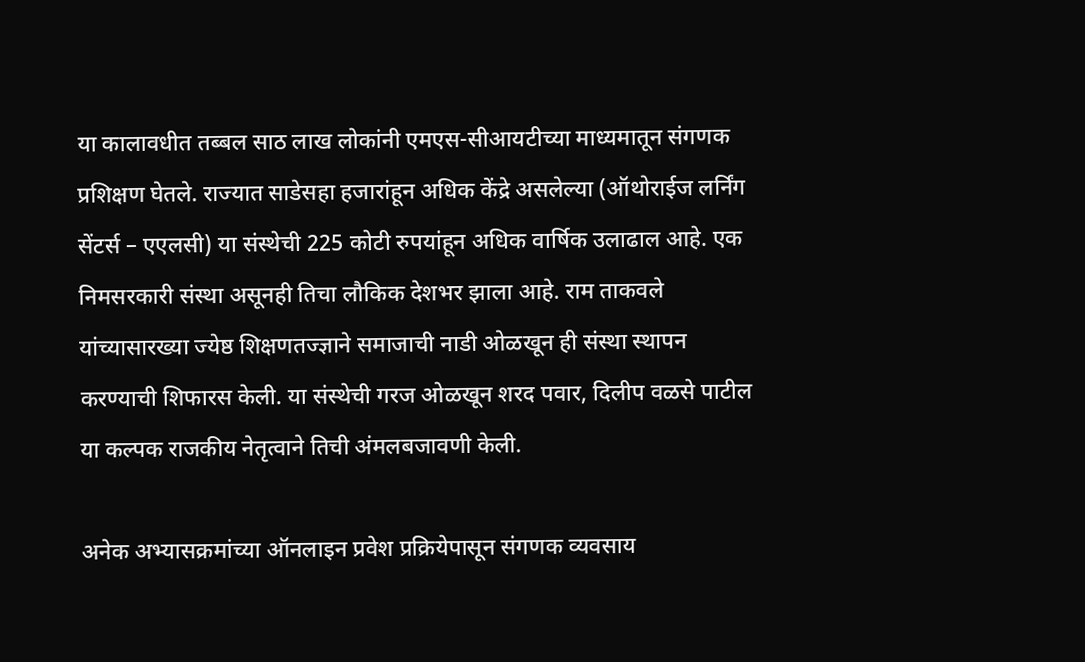या कालावधीत तब्बल साठ लाख लोकांनी एमएस-सीआयटीच्या माध्यमातून संगणक प्रशिक्षण घेतले. राज्यात साडेसहा हजारांहून अधिक केंद्रे असलेल्या (ऑथोराईज लर्निंग सेंटर्स – एएलसी) या संस्थेची 225 कोटी रुपयांहून अधिक वार्षिक उलाढाल आहे. एक निमसरकारी संस्था असूनही तिचा लौकिक देशभर झाला आहे. राम ताकवले यांच्यासारख्या ज्येष्ठ शिक्षणतज्ज्ञाने समाजाची नाडी ओळखून ही संस्था स्थापन करण्याची शिफारस केली. या संस्थेची गरज ओळखून शरद पवार, दिलीप वळसे पाटील या कल्पक राजकीय नेतृत्वाने तिची अंमलबजावणी केली.

अनेक अभ्यासक्रमांच्या ऑनलाइन प्रवेश प्रक्रियेपासून संगणक व्यवसाय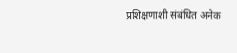प्रशिक्षणाशी संबंधित अनेक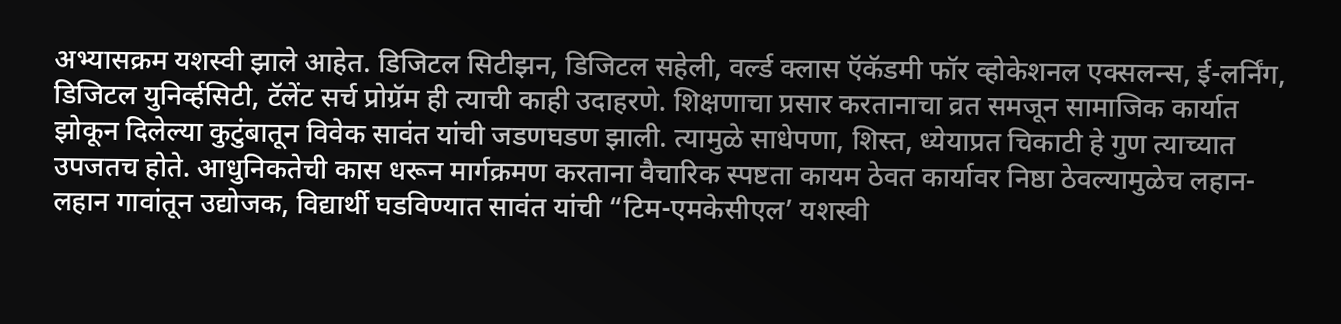अभ्यासक्रम यशस्वी झाले आहेत. डिजिटल सिटीझन, डिजिटल सहेली, वर्ल्ड क्‍लास ऍकॅडमी फॉर व्होकेशनल एक्‍सलन्स, ई-लर्निंग, डिजिटल युनिर्व्हसिटी, टॅलेंट सर्च प्रोग्रॅम ही त्याची काही उदाहरणे. शिक्षणाचा प्रसार करतानाचा व्रत समजून सामाजिक कार्यात झोकून दिलेल्या कुटुंबातून विवेक सावंत यांची जडणघडण झाली. त्यामुळे साधेपणा, शिस्त, ध्येयाप्रत चिकाटी हे गुण त्याच्यात उपजतच होते. आधुनिकतेची कास धरून मार्गक्रमण करताना वैचारिक स्पष्टता कायम ठेवत कार्यावर निष्ठा ठेवल्यामुळेच लहान-लहान गावांतून उद्योजक, विद्यार्थी घडविण्यात सावंत यांची “टिम-एमकेसीएल’ यशस्वी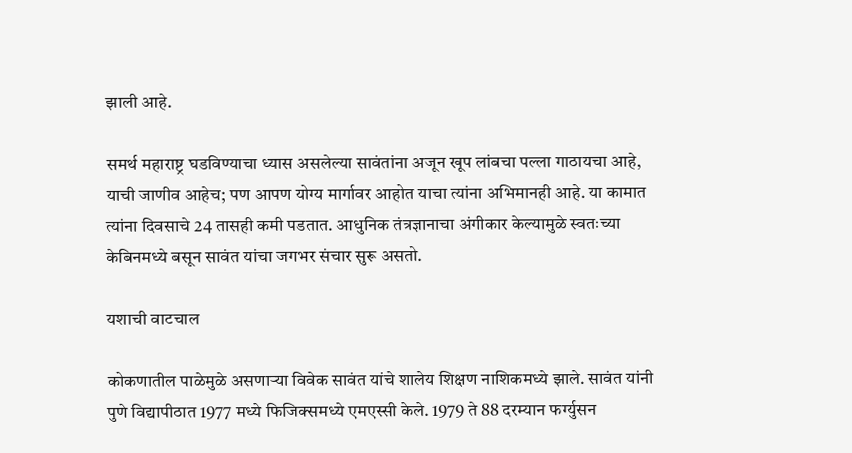झाली आहे.

समर्थ महाराष्ट्र घडविण्याचा ध्यास असलेल्या सावंतांना अजून खूप लांबचा पल्ला गाठायचा आहे, याची जाणीव आहेच; पण आपण योग्य मार्गावर आहोत याचा त्यांना अभिमानही आहे. या कामात त्यांना दिवसाचे 24 तासही कमी पडतात. आधुनिक तंत्रज्ञानाचा अंगीकार केल्यामुळे स्वतःच्या केबिनमध्ये बसून सावंत यांचा जगभर संचार सुरू असतो.

यशाची वाटचाल

कोकणातील पाळेमुळे असणाऱ्या विवेक सावंत यांचे शालेय शिक्षण नाशिकमध्ये झाले. सावंत यांनी पुणे विद्यापीठात 1977 मध्ये फिजिक्‍समध्ये एमएस्सी केले. 1979 ते 88 दरम्यान फर्ग्युसन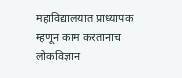महाविद्यालयात प्राध्यापक म्हणून काम करतानाच लोकविज्ञान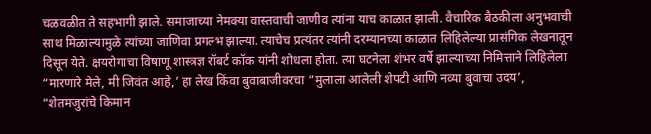चळवळीत ते सहभागी झाले. समाजाच्या नेमक्‍या वास्तवाची जाणीव त्यांना याच काळात झाली. वैचारिक बैठकीला अनुभवाची साथ मिळाल्यामुळे त्यांच्या जाणिवा प्रगल्भ झाल्या. त्याचेच प्रत्यंतर त्यांनी दरम्यानच्या काळात लिहिलेल्या प्रासंगिक लेखनातून दिसून येते. क्षयरोगाचा विषाणू शास्त्रज्ञ रॉबर्ट कॉक यांनी शोधला होता. त्या घटनेला शंभर वर्षे झाल्याच्या निमित्ताने लिहिलेला “मारणारे मेले, मी जिवंत आहे,’ हा लेख किंवा बुवाबाजीवरचा “मुलाला आलेली शेपटी आणि नव्या बुवाचा उदय’, “शेतमजुरांचे किमान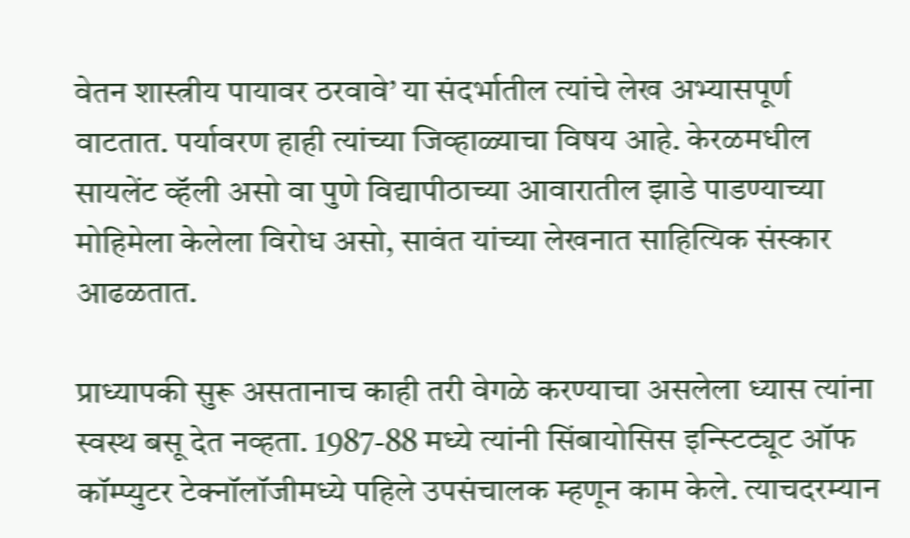वेतन शास्त्रीय पायावर ठरवावे’ या संदर्भातील त्यांचे लेख अभ्यासपूर्ण वाटतात. पर्यावरण हाही त्यांच्या जिव्हाळ्याचा विषय आहे. केरळमधील सायलेंट व्हॅली असो वा पुणे विद्यापीठाच्या आवारातील झाडे पाडण्याच्या मोहिमेला केलेला विरोध असो, सावंत यांच्या लेखनात साहित्यिक संस्कार आढळतात.

प्राध्यापकी सुरू असतानाच काही तरी वेगळे करण्याचा असलेला ध्यास त्यांना स्वस्थ बसू देत नव्हता. 1987-88 मध्ये त्यांनी सिंबायोसिस इन्स्टिट्यूट ऑफ कॉम्प्युटर टेक्‍नॉलॉजीमध्ये पहिले उपसंचालक म्हणून काम केले. त्याचदरम्यान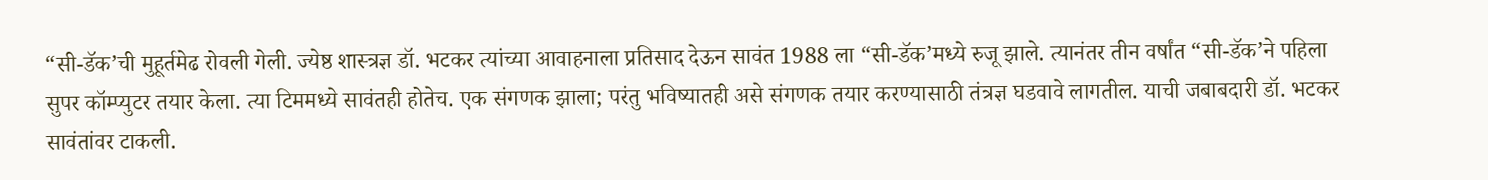“सी-डॅक’ची मुहूर्तमेढ रोवली गेली. ज्येष्ठ शास्त्रज्ञ डॉ. भटकर त्यांच्या आवाहनाला प्रतिसाद देऊन सावंत 1988 ला “सी-डॅक’मध्ये रुजू झाले. त्यानंतर तीन वर्षांत “सी-डॅक’ने पहिला सुपर कॉम्प्युटर तयार केला. त्या टिममध्ये सावंतही होतेच. एक संगणक झाला; परंतु भविष्यातही असे संगणक तयार करण्यासाठी तंत्रज्ञ घडवावे लागतील. याची जबाबदारी डॉ. भटकर सावंतांवर टाकली.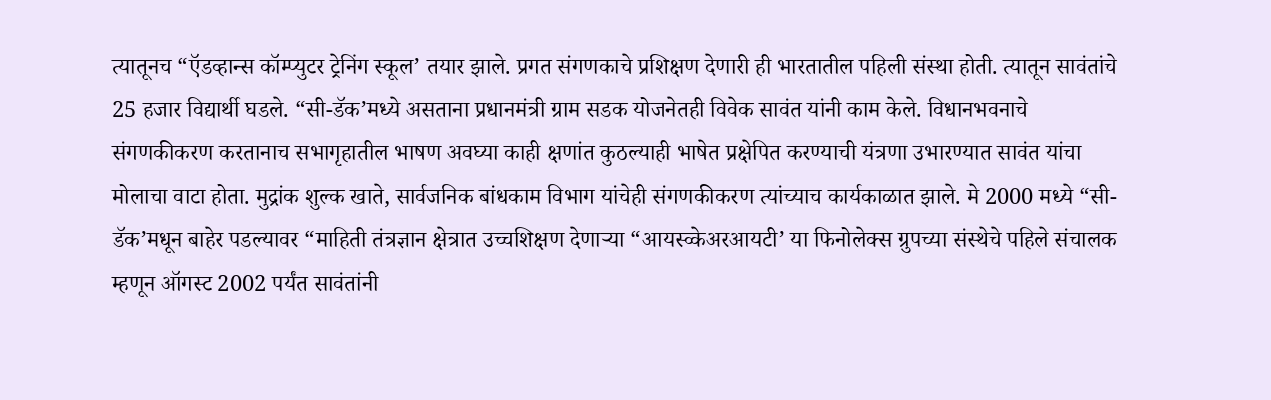त्यातूनच “ऍडव्हान्स कॉम्प्युटर ट्रेनिंग स्कूल’ तयार झाले. प्रगत संगणकाचे प्रशिक्षण देणारी ही भारतातील पहिली संस्था होती. त्यातून सावंतांचे 25 हजार विद्यार्थी घडले. “सी-डॅक’मध्ये असताना प्रधानमंत्री ग्राम सडक योजनेतही विवेक सावंत यांनी काम केले. विधानभवनाचे संगणकीकरण करतानाच सभागृहातील भाषण अवघ्या काही क्षणांत कुठल्याही भाषेत प्रक्षेपित करण्याची यंत्रणा उभारण्यात सावंत यांचा मोलाचा वाटा होता. मुद्रांक शुल्क खाते, सार्वजनिक बांधकाम विभाग यांचेही संगणकीकरण त्यांच्याच कार्यकाळात झाले. मे 2000 मध्ये “सी-डॅक’मधून बाहेर पडल्यावर “माहिती तंत्रज्ञान क्षेत्रात उच्चशिक्षण देणाऱ्या “आयस्व्केअरआयटी’ या फिनोलेक्‍स ग्रुपच्या संस्थेचे पहिले संचालक म्हणून ऑगस्ट 2002 पर्यंत सावंतांनी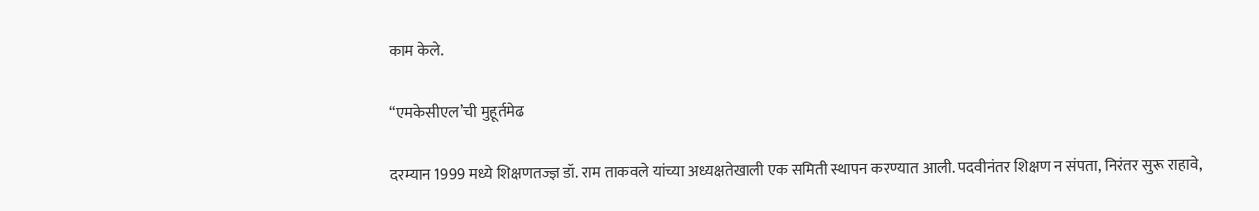काम केले.

“एमकेसीएल’ची मुहूर्तमेढ

दरम्यान 1999 मध्ये शिक्षणतज्ज्ञ डॉ. राम ताकवले यांच्या अध्यक्षतेखाली एक समिती स्थापन करण्यात आली. पदवीनंतर शिक्षण न संपता, निरंतर सुरू राहावे,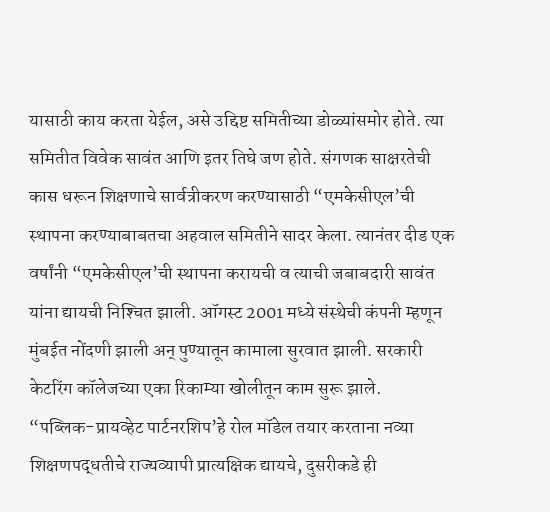यासाठी काय करता येईल, असे उद्दिष्ट समितीच्या डोळ्यांसमोर होते. त्या समितीत विवेक सावंत आणि इतर तिघे जण होते. संगणक साक्षरतेची कास धरून शिक्षणाचे सार्वत्रीकरण करण्यासाठी “एमकेसीएल’ची स्थापना करण्याबाबतचा अहवाल समितीने सादर केला. त्यानंतर दीड एक वर्षांनी “एमकेसीएल’ची स्थापना करायची व त्याची जबाबदारी सावंत यांना द्यायची निश्‍चित झाली. ऑगस्ट 2001 मध्ये संस्थेची कंपनी म्हणून मुंबईत नोंदणी झाली अन्‌ पुण्यातून कामाला सुरवात झाली. सरकारी केटरिंग कॉलेजच्या एका रिकाम्या खोलीतून काम सुरू झाले.
“पब्लिक-प्रायव्हेट पार्टनरशिप’हे रोल मॉडेल तयार करताना नव्या शिक्षणपद्धतीचे राज्यव्यापी प्रात्यक्षिक द्यायचे, दुसरीकडे ही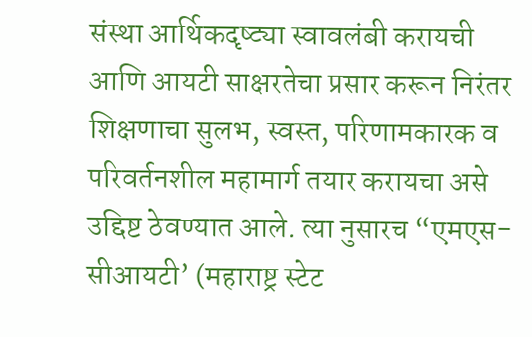संस्था आर्थिकदृष्ट्या स्वावलंबी करायची आणि आयटी साक्षरतेचा प्रसार करून निरंतर शिक्षणाचा सुलभ, स्वस्त, परिणामकारक व परिवर्तनशील महामार्ग तयार करायचा असे उद्दिष्ट ठेवण्यात आले. त्या नुसारच “एमएस-सीआयटी’ (महाराष्ट्र स्टेट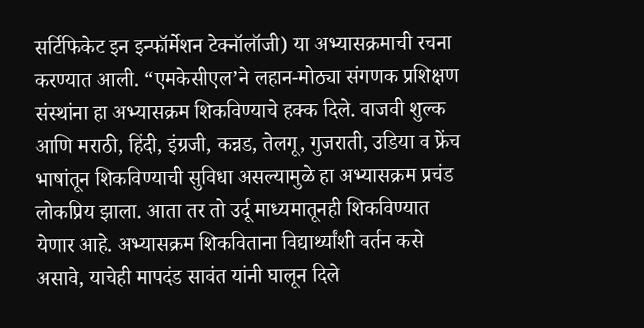सर्टिफिकेट इन इन्फॉर्मेशन टेक्‍नॉलॉजी) या अभ्यासक्रमाची रचना करण्यात आली. “एमकेसीएल’ने लहान-मोठ्या संगणक प्रशिक्षण संस्थांना हा अभ्यासक्रम शिकविण्याचे हक्क दिले. वाजवी शुल्क आणि मराठी, हिंदी, इंग्रजी, कन्नड, तेलगू, गुजराती, उडिया व फ्रेंच भाषांतून शिकविण्याची सुविधा असल्यामुळे हा अभ्यासक्रम प्रचंड लोकप्रिय झाला. आता तर तो उर्दू माध्यमातूनही शिकविण्यात येणार आहे. अभ्यासक्रम शिकविताना विद्यार्थ्यांशी वर्तन कसे असावे, याचेही मापदंड सावंत यांनी घालून दिले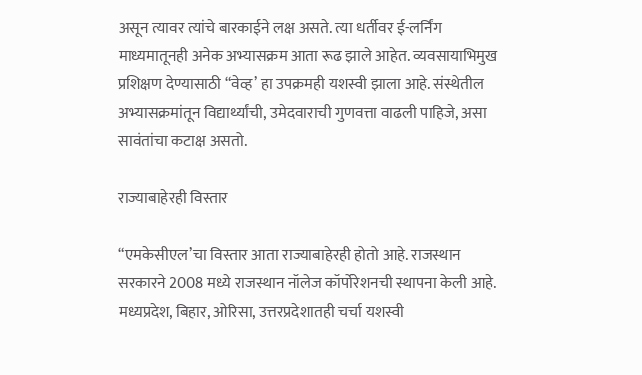असून त्यावर त्यांचे बारकाईने लक्ष असते. त्या धर्तीवर ई-लर्निंग माध्यमातूनही अनेक अभ्यासक्रम आता रूढ झाले आहेत. व्यवसायाभिमुख प्रशिक्षण देण्यासाठी “वेव्ह’ हा उपक्रमही यशस्वी झाला आहे. संस्थेतील अभ्यासक्रमांतून विद्यार्थ्यांची, उमेदवाराची गुणवत्ता वाढली पाहिजे, असा सावंतांचा कटाक्ष असतो.

राज्याबाहेरही विस्तार

“एमकेसीएल’चा विस्तार आता राज्याबाहेरही होतो आहे. राजस्थान सरकारने 2008 मध्ये राजस्थान नॉलेज कॉर्पोरेशनची स्थापना केली आहे. मध्यप्रदेश, बिहार, ओरिसा, उत्तरप्रदेशातही चर्चा यशस्वी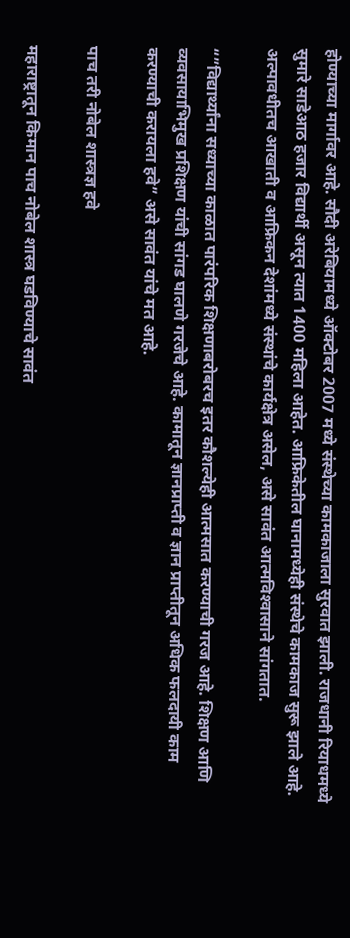होण्याच्या मार्गावर आहे. सौदी अरेबियामध्ये ऑक्‍टोबर 2007 मध्ये संस्थेच्या कामकाजाला सुरवात झाली. राजधानी रियाधमध्ये सुमारे साडेआठ हजार विद्यार्थी असून त्यात 1400 महिला आहेत. आफ्रिकेतील घानामध्येही संस्थेचे कामकाज सुरू झाले आहे. अल्पावधीतच आखाती व आफ्रिकन देशांमध्ये संस्थांचे कार्यक्षेत्र असेल, असे सावंत आत्मविश्‍वासाने सांगतात.

“”विद्यार्थ्यांना सध्याच्या काळात पारंपरिक शिक्षणाबरोबरच इतर कौशल्येही आत्मसात करण्याची गरज आहे. शिक्षण आणि व्यवसायाभिमुख प्रशिक्षण यांची सांगड घालणे गरजेचे आहे. कामातून ज्ञानप्राप्ती व ज्ञान प्राप्तीतून अधिक फलदायी काम करण्याची करायला हवे” असे सावंत यांचे मत आहे.

पाच तरी नोबेल शास्त्रज्ञ हवे

महाराष्ट्रातून किमान पाच नोबेल शास्त्र घडविण्याचे सावंत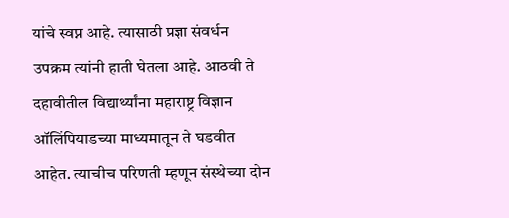यांचे स्वप्न आहे. त्यासाठी प्रज्ञा संवर्धन उपक्रम त्यांनी हाती घेतला आहे. आठवी ते दहावीतील विद्यार्थ्यांना महाराष्ट्र विज्ञान ऑलिंपियाडच्या माध्यमातून ते घडवीत आहेत. त्याचीच परिणती म्हणून संस्थेच्या दोन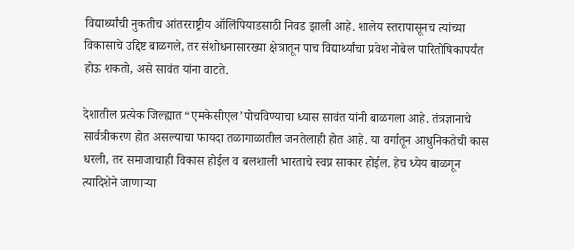विद्यार्थ्यांची नुकतीच आंतरराष्ट्रीय ऑलिंपियाडसाठी निवड झाली आहे. शालेय स्तरापासूनच त्यांच्या विकासाचे उद्दिष्ट बाळगले, तर संशोधनासारख्या क्षेत्रातून पाच विद्यार्थ्यांचा प्रवेश नोबेल पारितोषिकापर्यंत होऊ शकतो, असे सावंत यांना वाटते.

देशातील प्रत्येक जिल्ह्यात “एमकेसीएल’पोचविण्याचा ध्यास सावंत यांनी बाळगला आहे. तंत्रज्ञानाचे सार्वत्रीकरण होत असल्याचा फायदा तळागाळातील जनतेलाही होत आहे. या वर्गातून आधुनिकतेची कास धरली, तर समाजाचाही विकास होईल व बलशाली भारताचे स्वप्न साकार होईल. हेच ध्येय बाळगून त्यादिशेने जाणाऱ्या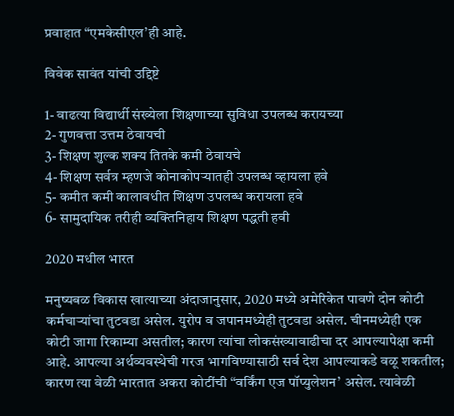प्रवाहात “एमकेसीएल’ही आहे.

विवेक सावंत यांची उद्दिष्टे

1- वाढत्या विद्यार्थी संख्येला शिक्षणाच्या सुविधा उपलब्ध करायच्या
2- गुणवत्ता उत्तम ठेवायची
3- शिक्षण शुल्क शक्‍य तितके कमी ठेवायचे
4- शिक्षण सर्वत्र म्हणजे कोनाकोपऱ्यातही उपलब्ध व्हायला हवे
5- कमीत कमी कालावधीत शिक्षण उपलब्ध करायला हवे
6- सामुदायिक तरीही व्यक्तिनिहाय शिक्षण पद्धती हवी

2020 मधील भारत

मनुष्यबळ विकास खात्याच्या अंदाजानुसार, 2020 मध्ये अमेरिकेत पावणे दोन कोटी कर्मचाऱ्यांचा तुटवडा असेल. युरोप व जपानमध्येही तुटवडा असेल. चीनमध्येही एक कोटी जागा रिकाम्या असतील; कारण त्यांचा लोकसंख्यावाढीचा दर आपल्यापेक्षा कमी आहे. आपल्या अर्थव्यवस्थेची गरज भागविण्यासाठी सर्व देश आपल्याकडे वळू शकतील; कारण त्या वेळी भारतात अकरा कोटींची “वर्किंग एज पॉप्युलेशन’ असेल. त्यावेळी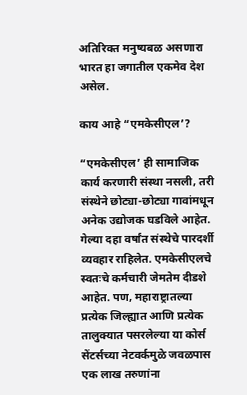अतिरिक्त मनुष्यबळ असणारा भारत हा जगातील एकमेव देश असेल.

काय आहे “एमकेसीएल’?

“एमकेसीएल’ ही सामाजिक कार्य करणारी संस्था नसली, तरी संस्थेने छोट्या-छोट्या गावांमधून अनेक उद्योजक घडविले आहेत. गेल्या दहा वर्षांत संस्थेचे पारदर्शी व्यवहार राहिलेत. एमकेसीएलचे स्वतःचे कर्मचारी जेमतेम दीडशे आहेत. पण, महाराष्ट्रातल्या प्रत्येक जिल्ह्यात आणि प्रत्येक तालुक्‍यात पसरलेल्या या कोर्स सेंटर्सच्या नेटवर्कमुळे जवळपास एक लाख तरुणांना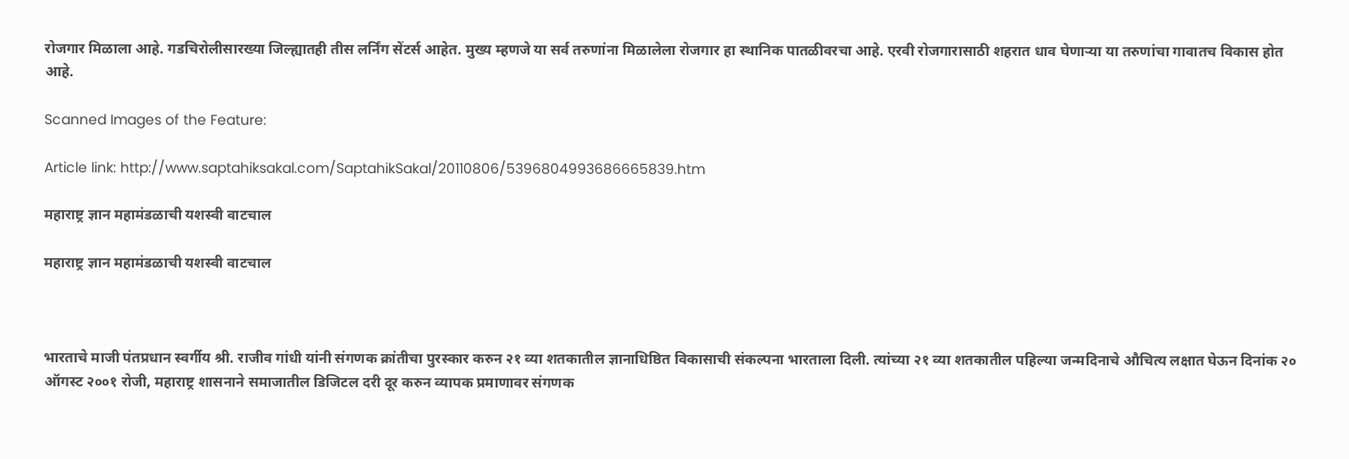रोजगार मिळाला आहे. गडचिरोलीसारख्या जिल्ह्यातही तीस लर्निंग सेंटर्स आहेत. मुख्य म्हणजे या सर्व तरुणांना मिळालेला रोजगार हा स्थानिक पातळीवरचा आहे. एरवी रोजगारासाठी शहरात धाव घेणाऱ्या या तरुणांचा गावातच विकास होत आहे.

Scanned Images of the Feature:

Article link: http://www.saptahiksakal.com/SaptahikSakal/20110806/5396804993686665839.htm

महाराष्ट्र ज्ञान महामंडळाची यशस्वी वाटचाल

महाराष्ट्र ज्ञान महामंडळाची यशस्वी वाटचाल



भारताचे माजी पंतप्रधान स्वर्गीय श्री. राजीव गांधी यांनी संगणक क्रांतीचा पुरस्कार करुन २१ व्या शतकातील ज्ञानाधिष्ठित विकासाची संकल्पना भारताला दिली. त्यांच्या २१ व्या शतकातील पहिल्या जन्मदिनाचे औचित्य लक्षात घेऊन दिनांक २० ऑगस्ट २००१ रोजी, महाराष्ट्र शासनाने समाजातील डिजिटल दरी दूर करुन व्यापक प्रमाणावर संगणक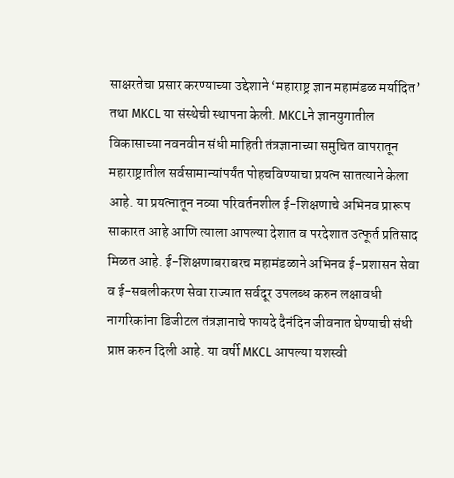साक्षरतेचा प्रसार करण्याच्या उद्देशाने ‘महाराष्ट्र ज्ञान महामंडळ मर्यादित’ तथा MKCL या संस्थेची स्थापना केली. MKCLने ज्ञानयुगातील विकासाच्या नवनवीन संधी माहिती तंत्रज्ञानाच्या समुचित वापरातून महाराष्ट्रातील सर्वसामान्यांपर्यंत पोहचविण्याचा प्रयत्न सातत्याने केला आहे. या प्रयत्नातून नव्या परिवर्तनशील ई-शिक्षणाचे अभिनव प्रारूप साकारत आहे आणि त्याला आपल्या देशात व परदेशात उत्फूर्त प्रतिसाद मिळत आहे. ई-शिक्षणाबराबरच महामंडळाने अभिनव ई-प्रशासन सेवा व ई-सबलीकरण सेवा राज्यात सर्वदूर उपलब्ध करुन लक्षावधी नागरिकांना डिजीटल तंत्रज्ञानाचे फायदे दैनंदिन जीवनात घेण्याची संधी प्राप्त करुन दिली आहे. या वर्षी MKCL आपल्या यशस्वी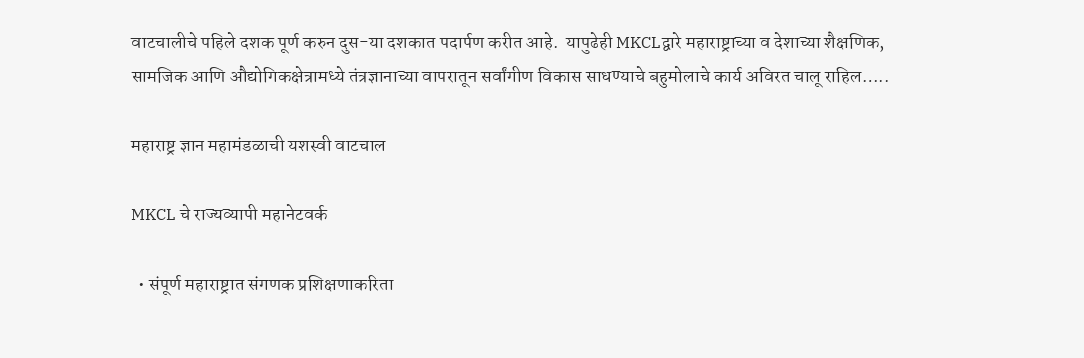वाटचालीचे पहिले दशक पूर्ण करुन दुस-या दशकात पदार्पण करीत आहे.  यापुढेही MKCLद्वारे महाराष्ट्राच्या व देशाच्या शैक्षणिक, सामजिक आणि औद्योगिकक्षेत्रामध्ये तंत्रज्ञानाच्या वापरातून सर्वांगीण विकास साधण्याचे बहुमोलाचे कार्य अविरत चालू राहिल…..

महाराष्ट्र ज्ञान महामंडळाची यशस्वी वाटचाल

MKCL चे राज्यव्यापी महानेटवर्क

  • संपूर्ण महाराष्ट्रात संगणक प्रशिक्षणाकरिता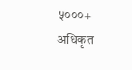५०००+  अधिकृत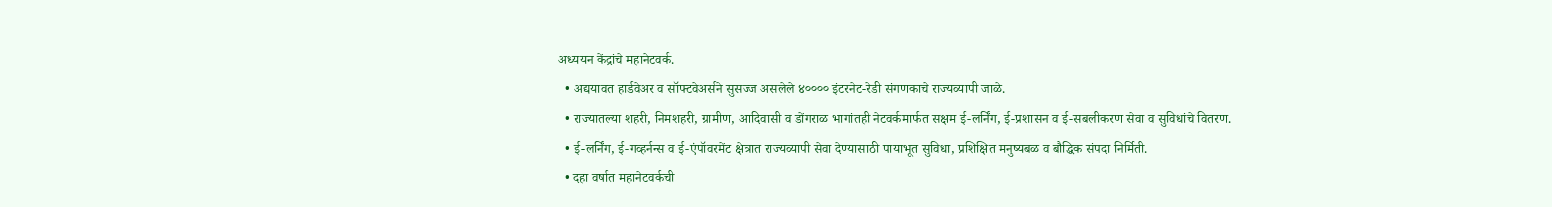अध्ययन केंद्रांचे महानेटवर्क.
  • अद्ययावत हार्डवेअर व सॉफ्टवेअर्सने सुसज्ज असलेले ४०००० इंटरनेट-रेडी संगणकाचे राज्यव्यापी जाळे.
  • राज्यातल्या शहरी, निमशहरी, ग्रामीण, आदिवासी व डोंगराळ भागांतही नेटवर्कमार्फत सक्षम ई-लर्निंग, ई-प्रशासन व ई-सबलीकरण सेवा व सुविधांचे वितरण.
  • ई-लर्निंग, ई-गव्हर्नन्स व ई-एंपॉवरमेंट क्षेत्रात राज्यव्यापी सेवा देण्यासाठी पायाभूत सुविधा, प्रशिक्षित मनुष्यबळ व बौद्धिक संपदा निर्मिती.
  • दहा वर्षात महानेटवर्कची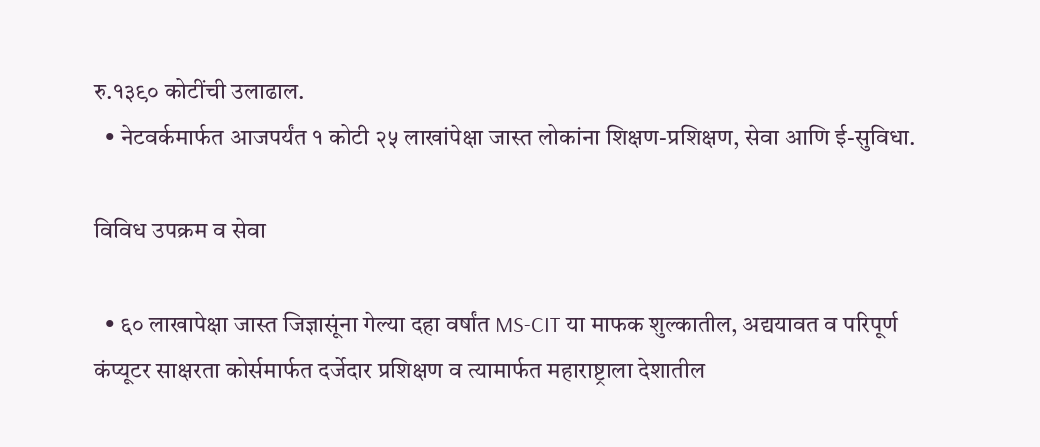रु.१३९० कोटींची उलाढाल.
  • नेटवर्कमार्फत आजपर्यंत १ कोटी २५ लाखांपेक्षा जास्त लोकांना शिक्षण-प्रशिक्षण, सेवा आणि ई-सुविधा.

विविध उपक्रम व सेवा

  • ६० लाखापेक्षा जास्त जिज्ञासूंना गेल्या दहा वर्षांत MS-CIT या माफक शुल्कातील, अद्ययावत व परिपूर्ण कंप्यूटर साक्षरता कोर्समार्फत दर्जेदार प्रशिक्षण व त्यामार्फत महाराष्ट्राला देशातील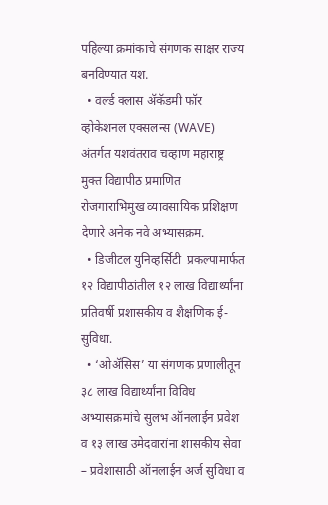पहिल्या क्रमांकाचे संगणक साक्षर राज्य बनविण्यात यश.
  • वर्ल्ड क्लास ॲकॅडमी फॉर व्होकेशनल एक्सलन्स (WAVE) अंतर्गत यशवंतराव चव्हाण महाराष्ट्र मुक्त विद्यापीठ प्रमाणित रोजगाराभिमुख व्यावसायिक प्रशिक्षण देणारे अनेक नवे अभ्यासक्रम.
  • डिजीटल युनिव्हर्सिटी  प्रकल्पामार्फत १२ विद्यापीठांतील १२ लाख विद्यार्थ्यांना प्रतिवर्षी प्रशासकीय व शैक्षणिक ई-सुविधा.
  • ‘ओॲसिस’ या संगणक प्रणालीतून ३८ लाख विद्यार्थ्यांना विविध अभ्यासक्रमांचे सुलभ ऑनलाईन प्रवेश व १३ लाख उमेदवारांना शासकीय सेवा – प्रवेशासाठी ऑनलाईन अर्ज सुविधा व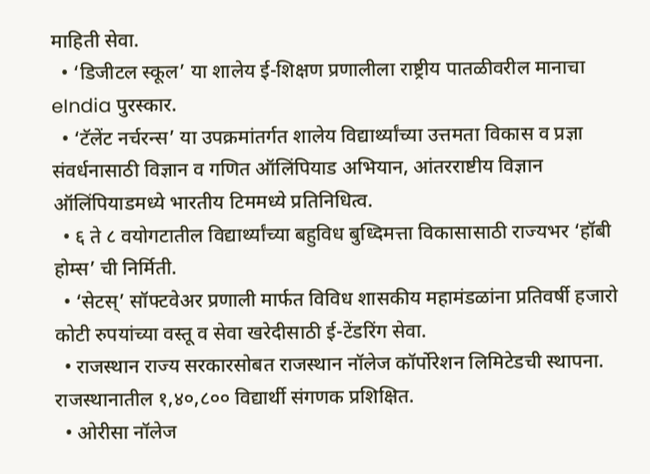माहिती सेवा.
  • ‘डिजीटल स्कूल’ या शालेय ई-शिक्षण प्रणालीला राष्ट्रीय पातळीवरील मानाचा eIndia पुरस्कार.
  • ‘टॅलेंट नर्चरन्स’ या उपक्रमांतर्गत शालेय विद्यार्थ्यांच्या उत्तमता विकास व प्रज्ञा संवर्धनासाठी विज्ञान व गणित ऑलिंपियाड अभियान, आंतरराष्टीय विज्ञान ऑलिंपियाडमध्ये भारतीय टिममध्ये प्रतिनिधित्व.
  • ६ ते ८ वयोगटातील विद्यार्थ्यांच्या बहुविध बुध्दिमत्ता विकासासाठी राज्यभर ‘हॉबी होम्स’ ची निर्मिती.
  • ‘सेटस्’ सॉफ्टवेअर प्रणाली मार्फत विविध शासकीय महामंडळांना प्रतिवर्षी हजारो कोटी रुपयांच्या वस्तू व सेवा खरेदीसाठी ई-टेंडरिंग सेवा.
  • राजस्थान राज्य सरकारसोबत राजस्थान नॉलेज कॉर्पोरेशन लिमिटेडची स्थापना. राजस्थानातील १,४०,८०० विद्यार्थी संगणक प्रशिक्षित.
  • ओरीसा नॉलेज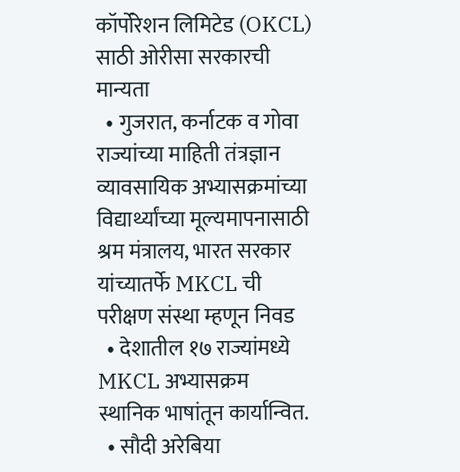कॉर्पोरेशन लिमिटेड (OKCL) साठी ओरीसा सरकारची मान्यता
  • गुजरात, कर्नाटक व गोवा राज्यांच्या माहिती तंत्रज्ञान व्यावसायिक अभ्यासक्रमांच्या विद्यार्थ्यांच्या मूल्यमापनासाठी श्रम मंत्रालय, भारत सरकार यांच्यातर्फे MKCL ची परीक्षण संस्था म्हणून निवड
  • देशातील १७ राज्यांमध्ये MKCL अभ्यासक्रम स्थानिक भाषांतून कार्यान्वित.
  • सौदी अरेबिया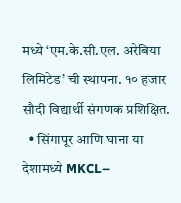मध्ये ‘एम.के.सी.एल. अरेबिया लिमिटेड’ ची स्थापना. १० हजार सौदी विद्यार्थी संगणक प्रशिक्षित.
  • सिंगापूर आणि घाना या देशामध्ये MKCL–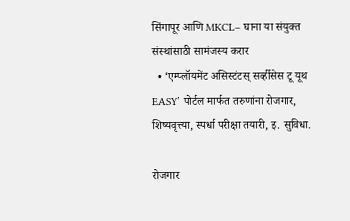सिंगापूर आणि MKCL– घाना या संयुक्त संस्थांसाठी सामंजस्य करार
  • ‘एम्प्लॉयमेंट असिस्टंटस् सर्व्हीसेस टू यूथ EASY’ पोर्टल मार्फत तरुणांना रोजगार, शिष्यवृत्त्या, स्पर्धा परीक्षा तयारी, इ. सुविधा.

रोजगार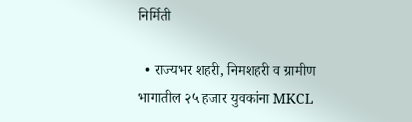निर्मिती

  • राज्यभर शहरी, निमशहरी व ग्रामीण भागातील २५ हजार युवकांना MKCL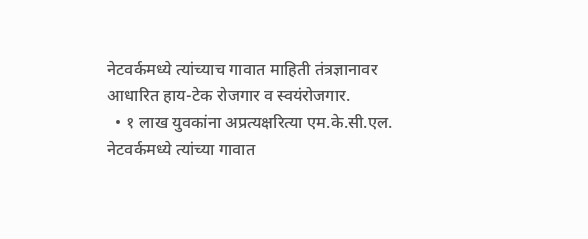नेटवर्कमध्ये त्यांच्याच गावात माहिती तंत्रज्ञानावर आधारित हाय-टेक रोजगार व स्वयंरोजगार.
  • १ लाख युवकांना अप्रत्यक्षरित्या एम.के.सी.एल. नेटवर्कमध्ये त्यांच्या गावात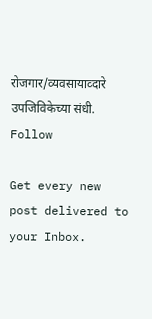रोजगार/व्यवसायाव्दारे उपजिविकेच्या संधी.
Follow

Get every new post delivered to your Inbox.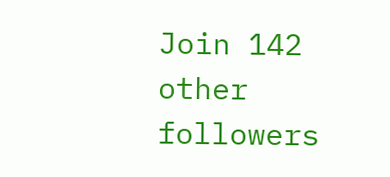Join 142 other followers